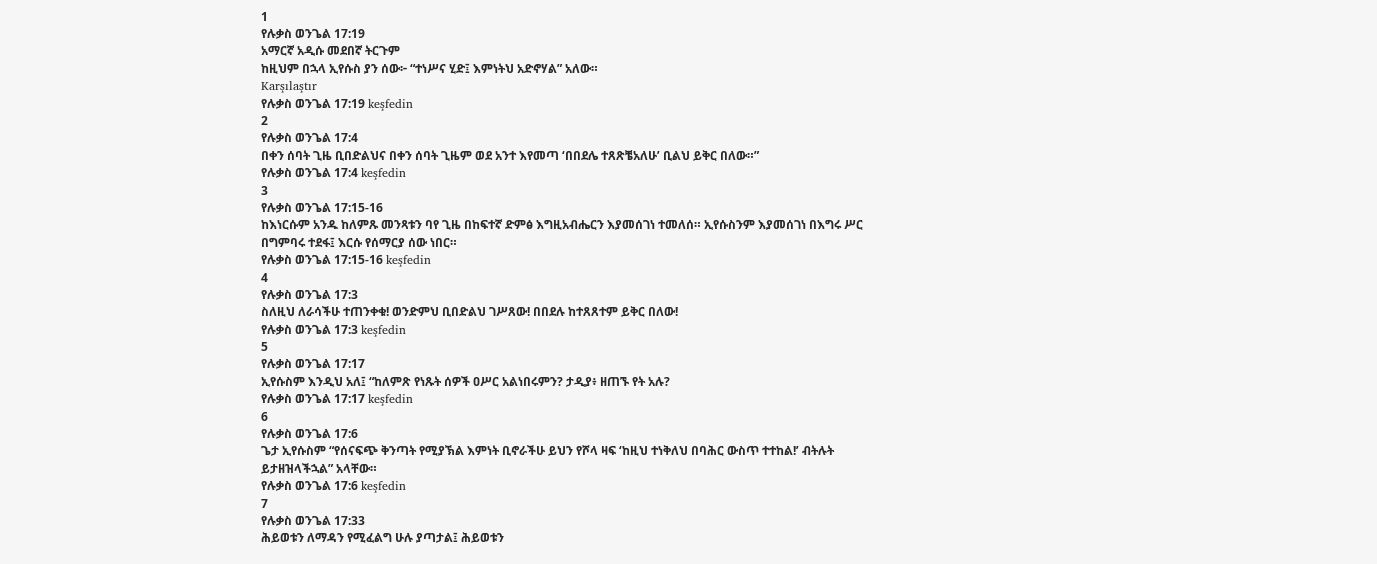1
የሉቃስ ወንጌል 17:19
አማርኛ አዲሱ መደበኛ ትርጉም
ከዚህም በኋላ ኢየሱስ ያን ሰው፦ “ተነሥና ሂድ፤ እምነትህ አድኖሃል” አለው።
Karşılaştır
የሉቃስ ወንጌል 17:19 keşfedin
2
የሉቃስ ወንጌል 17:4
በቀን ሰባት ጊዜ ቢበድልህና በቀን ሰባት ጊዜም ወደ አንተ እየመጣ ‘በበደሌ ተጸጽቼአለሁ’ ቢልህ ይቅር በለው።”
የሉቃስ ወንጌል 17:4 keşfedin
3
የሉቃስ ወንጌል 17:15-16
ከእነርሱም አንዱ ከለምጹ መንጻቱን ባየ ጊዜ በከፍተኛ ድምፅ እግዚአብሔርን እያመሰገነ ተመለሰ። ኢየሱስንም እያመሰገነ በእግሩ ሥር በግምባሩ ተደፋ፤ እርሱ የሰማርያ ሰው ነበር።
የሉቃስ ወንጌል 17:15-16 keşfedin
4
የሉቃስ ወንጌል 17:3
ስለዚህ ለራሳችሁ ተጠንቀቁ! ወንድምህ ቢበድልህ ገሥጸው! በበደሉ ከተጸጸተም ይቅር በለው!
የሉቃስ ወንጌል 17:3 keşfedin
5
የሉቃስ ወንጌል 17:17
ኢየሱስም እንዲህ አለ፤ “ከለምጽ የነጹት ሰዎች ዐሥር አልነበሩምን? ታዲያ፥ ዘጠኙ የት አሉ?
የሉቃስ ወንጌል 17:17 keşfedin
6
የሉቃስ ወንጌል 17:6
ጌታ ኢየሱስም “የሰናፍጭ ቅንጣት የሚያኽል እምነት ቢኖራችሁ ይህን የሾላ ዛፍ ‘ከዚህ ተነቅለህ በባሕር ውስጥ ተተከል!’ ብትሉት ይታዘዝላችኋል” አላቸው።
የሉቃስ ወንጌል 17:6 keşfedin
7
የሉቃስ ወንጌል 17:33
ሕይወቱን ለማዳን የሚፈልግ ሁሉ ያጣታል፤ ሕይወቱን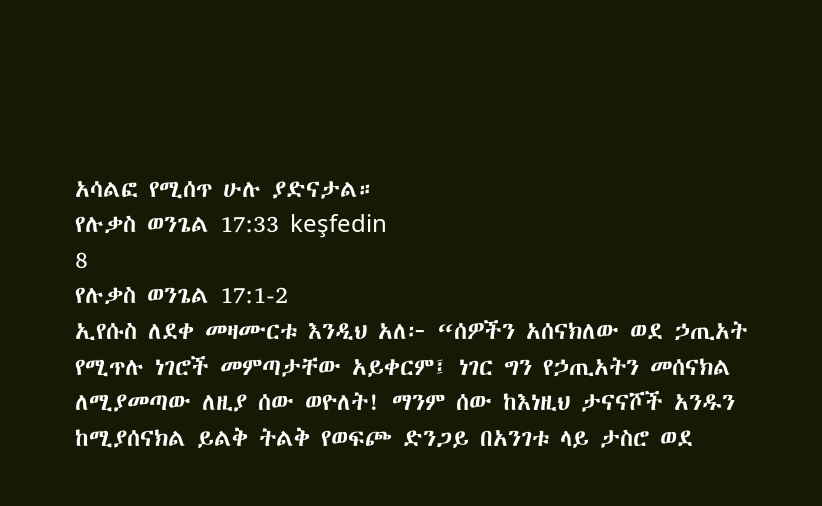አሳልፎ የሚሰጥ ሁሉ ያድናታል።
የሉቃስ ወንጌል 17:33 keşfedin
8
የሉቃስ ወንጌል 17:1-2
ኢየሱስ ለደቀ መዛሙርቱ እንዲህ አለ፦ “ሰዎችን አሰናክለው ወደ ኃጢአት የሚጥሉ ነገሮች መምጣታቸው አይቀርም፤ ነገር ግን የኃጢአትን መሰናክል ለሚያመጣው ለዚያ ሰው ወዮለት! ማንም ሰው ከእነዚህ ታናናሾች አንዱን ከሚያሰናክል ይልቅ ትልቅ የወፍጮ ድንጋይ በአንገቱ ላይ ታስሮ ወደ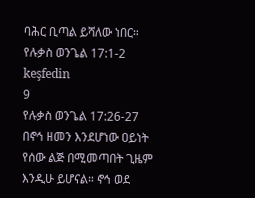ባሕር ቢጣል ይሻለው ነበር።
የሉቃስ ወንጌል 17:1-2 keşfedin
9
የሉቃስ ወንጌል 17:26-27
በኖኅ ዘመን እንደሆነው ዐይነት የሰው ልጅ በሚመጣበት ጊዜም እንዲሁ ይሆናል። ኖኅ ወደ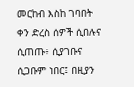መርከብ እስከ ገባበት ቀን ድረስ ሰዎች ሲበሉና ሲጠጡ፥ ሲያገቡና ሲጋቡም ነበር፤ በዚያን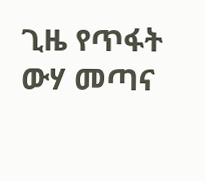ጊዜ የጥፋት ውሃ መጣና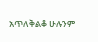አጥለቅልቆ ሁሉንም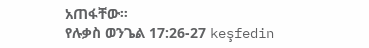አጠፋቸው።
የሉቃስ ወንጌል 17:26-27 keşfedin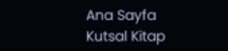Ana Sayfa
Kutsal Kitap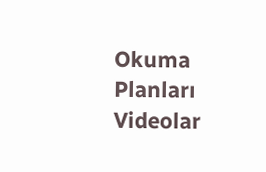Okuma Planları
Videolar